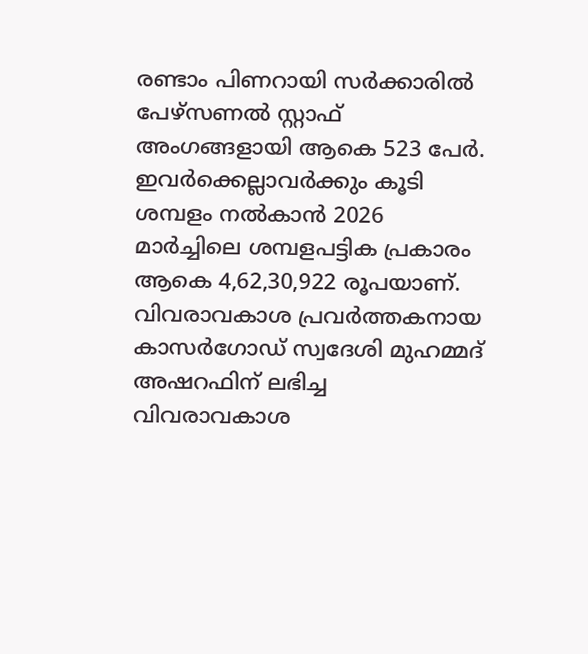രണ്ടാം പിണറായി സർക്കാരിൽ പേഴ്സണൽ സ്റ്റാഫ് അംഗങ്ങളായി ആകെ 523 പേർ. ഇവർക്കെല്ലാവർക്കും കൂടി ശമ്പളം നൽകാൻ 2026 മാർച്ചിലെ ശമ്പളപട്ടിക പ്രകാരം ആകെ 4,62,30,922 രൂപയാണ്. വിവരാവകാശ പ്രവർത്തകനായ കാസർഗോഡ് സ്വദേശി മുഹമ്മദ് അഷറഫിന് ലഭിച്ച വിവരാവകാശ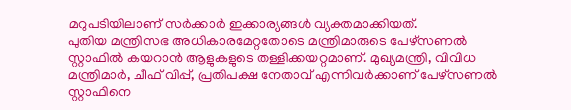മറുപടിയിലാണ് സർക്കാർ ഇക്കാര്യങ്ങൾ വ്യക്തമാക്കിയത്.
പുതിയ മന്ത്രിസഭ അധികാരമേറ്റതോടെ മന്ത്രിമാരുടെ പേഴ്സണൽ സ്റ്റാഫിൽ കയറാൻ ആളുകളുടെ തള്ളിക്കയറ്റമാണ്. മുഖ്യമന്ത്രി, വിവിധ മന്ത്രിമാർ, ചീഫ് വിപ്പ്, പ്രതിപക്ഷ നേതാവ് എന്നിവർക്കാണ് പേഴ്സണൽ സ്റ്റാഫിനെ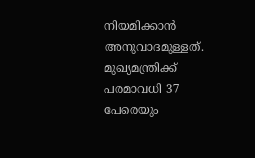നിയമിക്കാൻ അനുവാദമുള്ളത്. മുഖ്യമന്ത്രിക്ക് പരമാവധി 37 പേരെയും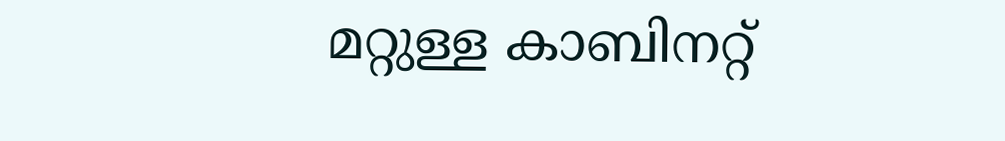മറ്റുള്ള കാബിനറ്റ്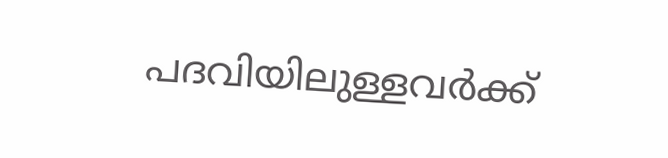പദവിയിലുള്ളവർക്ക്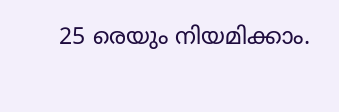25 രെയും നിയമിക്കാം.